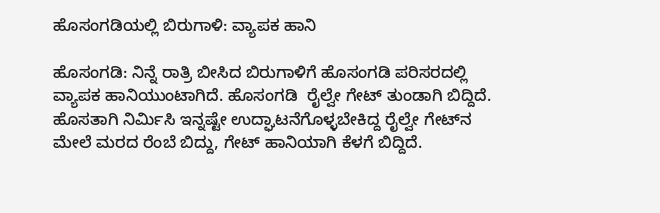ಹೊಸಂಗಡಿಯಲ್ಲಿ ಬಿರುಗಾಳಿ: ವ್ಯಾಪಕ ಹಾನಿ

ಹೊಸಂಗಡಿ: ನಿನ್ನೆ ರಾತ್ರಿ ಬೀಸಿದ ಬಿರುಗಾಳಿಗೆ ಹೊಸಂಗಡಿ ಪರಿಸರದಲ್ಲಿ ವ್ಯಾಪಕ ಹಾನಿಯುಂಟಾಗಿದೆ. ಹೊಸಂಗಡಿ  ರೈಲ್ವೇ ಗೇಟ್ ತುಂಡಾಗಿ ಬಿದ್ದಿದೆ. ಹೊಸತಾಗಿ ನಿರ್ಮಿಸಿ ಇನ್ನಷ್ಟೇ ಉದ್ಘಾಟನೆಗೊಳ್ಳಬೇಕಿದ್ದ ರೈಲ್ವೇ ಗೇಟ್‌ನ ಮೇಲೆ ಮರದ ರೆಂಬೆ ಬಿದ್ದು, ಗೇಟ್ ಹಾನಿಯಾಗಿ ಕೆಳಗೆ ಬಿದ್ದಿದೆ.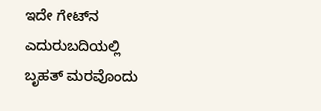ಇದೇ ಗೇಟ್‌ನ ಎದುರುಬದಿಯಲ್ಲಿ ಬೃಹತ್ ಮರವೊಂದು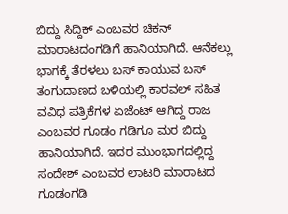ಬಿದ್ದು ಸಿದ್ದಿಕ್ ಎಂಬವರ ಚಿಕನ್ ಮಾರಾಟದಂಗಡಿಗೆ ಹಾನಿಯಾಗಿದೆ. ಆನೆಕಲ್ಲು ಭಾಗಕ್ಕೆ ತೆರಳಲು ಬಸ್ ಕಾಯುವ ಬಸ್ ತಂಗುದಾಣದ ಬಳಿಯಲ್ಲಿ ಕಾರವಲ್ ಸಹಿತ ವವಿಧ ಪತ್ರಿಕೆಗಳ ಏಜೆಂಟ್ ಆಗಿದ್ದ ರಾಜ ಎಂಬವರ ಗೂಡಂ ಗಡಿಗೂ ಮರ ಬಿದ್ದು ಹಾನಿಯಾಗಿದೆ. ಇದರ ಮುಂಭಾಗದಲ್ಲಿದ್ದ ಸಂದೇಶ್ ಎಂಬವರ ಲಾಟರಿ ಮಾರಾಟದ ಗೂಡಂಗಡಿ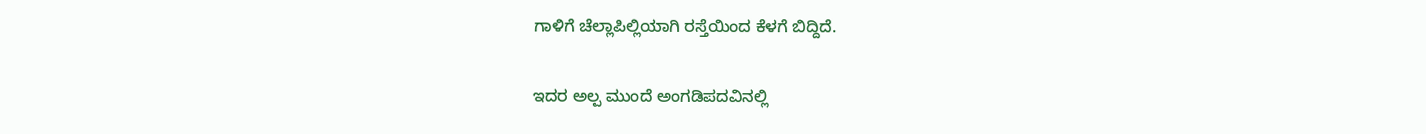ಗಾಳಿಗೆ ಚೆಲ್ಲಾಪಿಲ್ಲಿಯಾಗಿ ರಸ್ತೆಯಿಂದ ಕೆಳಗೆ ಬಿದ್ದಿದೆ.

ಇದರ ಅಲ್ಪ ಮುಂದೆ ಅಂಗಡಿಪದವಿನಲ್ಲಿ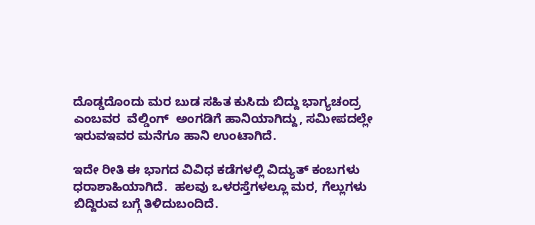ದೊಡ್ಡದೊಂದು ಮರ ಬುಡ ಸಹಿತ ಕುಸಿದು ಬಿದ್ದು ಭಾಗ್ಯಚಂದ್ರ ಎಂಬವರ  ವೆಲ್ಡಿಂಗ್  ಅಂಗಡಿಗೆ ಹಾನಿಯಾಗಿದ್ದು, ಸಮೀಪದಲ್ಲೇ ಇರುವಇವರ ಮನೆಗೂ ಹಾನಿ ಉಂಟಾಗಿದೆ.

ಇದೇ ರೀತಿ ಈ ಭಾಗದ ವಿವಿಧ ಕಡೆಗಳಲ್ಲಿ ವಿದ್ಯುತ್ ಕಂಬಗಳು ಧರಾಶಾಹಿಯಾಗಿದೆ.  ಹಲವು ಒಳರಸ್ತೆಗಳಲ್ಲೂ ಮರ, ಗೆಲ್ಲುಗಳು ಬಿದ್ದಿರುವ ಬಗ್ಗೆ ತಿಳಿದುಬಂದಿದೆ.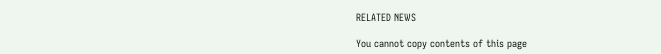RELATED NEWS

You cannot copy contents of this page